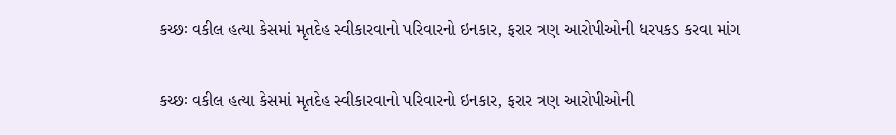કચ્છઃ વકીલ હત્યા કેસમાં મૃતદેહ સ્વીકારવાનો પરિવારનો ઇનકાર, ફરાર ત્રણ આરોપીઓની ધરપકડ કરવા માંગ

કચ્છઃ વકીલ હત્યા કેસમાં મૃતદેહ સ્વીકારવાનો પરિવારનો ઇનકાર, ફરાર ત્રણ આરોપીઓની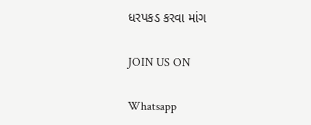ધરપકડ કરવા માંગ

JOIN US ON

Whatsapp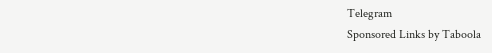Telegram
Sponsored Links by Taboola